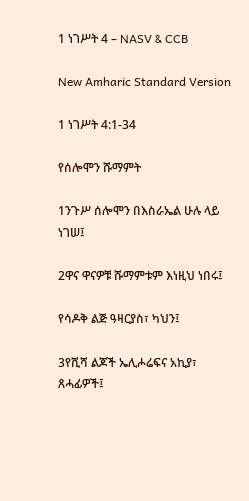1 ነገሥት 4 – NASV & CCB

New Amharic Standard Version

1 ነገሥት 4:1-34

የሰሎሞን ሹማምት

1ንጉሥ ሰሎሞን በእስራኤል ሁሉ ላይ ነገሠ፤

2ዋና ዋናዎቹ ሹማምቱም እነዚህ ነበሩ፤

የሳዶቅ ልጅ ዓዛርያስ፣ ካህን፤

3የሺሻ ልጆች ኤሊሖሬፍና አኪያ፣ ጸሓፊዎች፤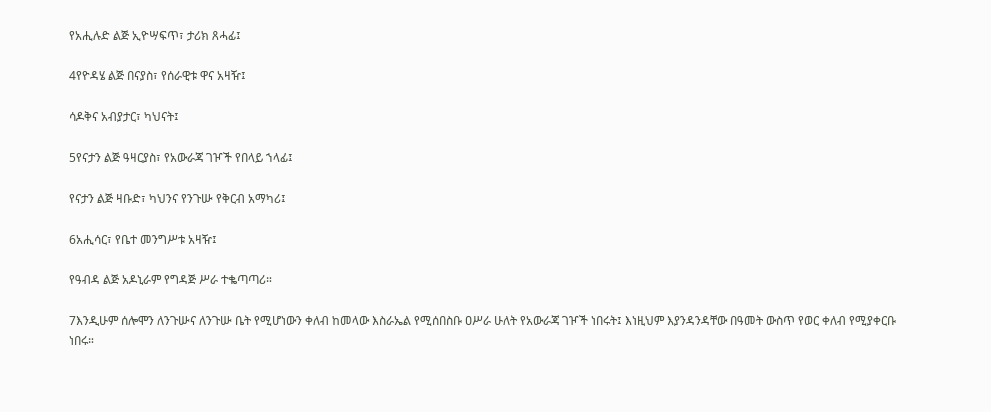የአሒሉድ ልጅ ኢዮሣፍጥ፣ ታሪክ ጸሓፊ፤

4የዮዳሄ ልጅ በናያስ፣ የሰራዊቱ ዋና አዛዥ፤

ሳዶቅና አብያታር፣ ካህናት፤

5የናታን ልጅ ዓዛርያስ፣ የአውራጃ ገዦች የበላይ ኀላፊ፤

የናታን ልጅ ዛቡድ፣ ካህንና የንጉሡ የቅርብ አማካሪ፤

6አሒሳር፣ የቤተ መንግሥቱ አዛዥ፤

የዓብዳ ልጅ አዶኒራም የግዳጅ ሥራ ተቈጣጣሪ።

7እንዲሁም ሰሎሞን ለንጉሡና ለንጉሡ ቤት የሚሆነውን ቀለብ ከመላው እስራኤል የሚሰበስቡ ዐሥራ ሁለት የአውራጃ ገዦች ነበሩት፤ እነዚህም እያንዳንዳቸው በዓመት ውስጥ የወር ቀለብ የሚያቀርቡ ነበሩ።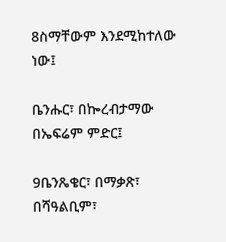8ስማቸውም እንደሚከተለው ነው፤

ቤንሑር፣ በኰረብታማው በኤፍሬም ምድር፤

9ቤንጼቄር፣ በማቃጽ፣ በሻዓልቢም፣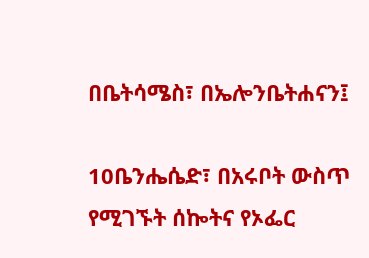በቤትሳሜስ፣ በኤሎንቤትሐናን፤

10ቤንሔሴድ፣ በአሩቦት ውስጥ የሚገኙት ሰኰትና የኦፌር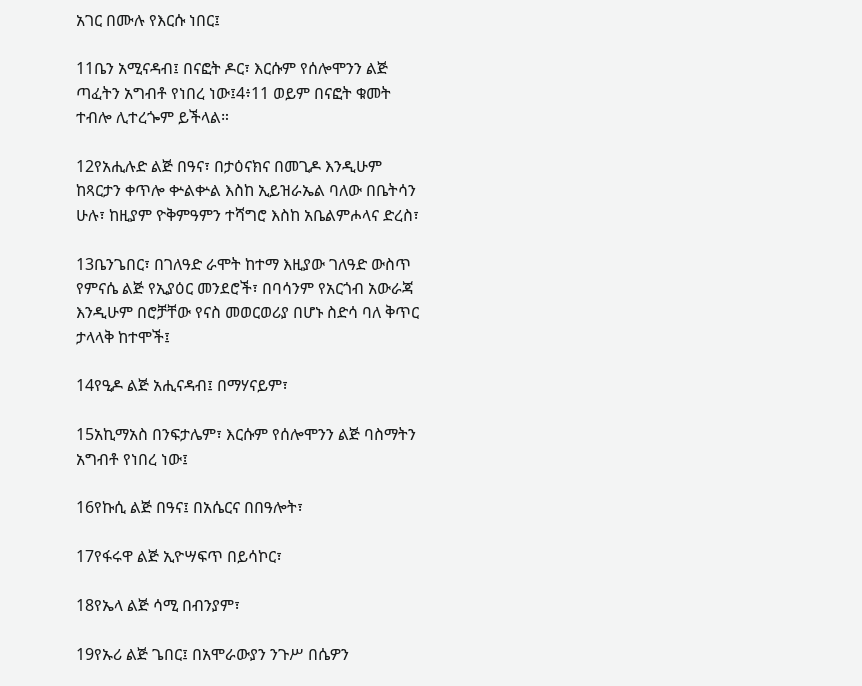አገር በሙሉ የእርሱ ነበር፤

11ቤን አሚናዳብ፤ በናፎት ዶር፣ እርሱም የሰሎሞንን ልጅ ጣፈትን አግብቶ የነበረ ነው፤4፥11 ወይም በናፎት ቁመት ተብሎ ሊተረጐም ይችላል።

12የአሒሉድ ልጅ በዓና፣ በታዕናክና በመጊዶ እንዲሁም ከጻርታን ቀጥሎ ቍልቍል እስከ ኢይዝራኤል ባለው በቤትሳን ሁሉ፣ ከዚያም ዮቅምዓምን ተሻግሮ እስከ አቤልምሖላና ድረስ፣

13ቤንጌበር፣ በገለዓድ ራሞት ከተማ እዚያው ገለዓድ ውስጥ የምናሴ ልጅ የኢያዕር መንደሮች፣ በባሳንም የአርጎብ አውራጃ እንዲሁም በሮቻቸው የናስ መወርወሪያ በሆኑ ስድሳ ባለ ቅጥር ታላላቅ ከተሞች፤

14የዒዶ ልጅ አሒናዳብ፤ በማሃናይም፣

15አኪማአስ በንፍታሌም፣ እርሱም የሰሎሞንን ልጅ ባስማትን አግብቶ የነበረ ነው፤

16የኩሲ ልጅ በዓና፤ በአሴርና በበዓሎት፣

17የፋሩዋ ልጅ ኢዮሣፍጥ በይሳኮር፣

18የኤላ ልጅ ሳሚ በብንያም፣

19የኡሪ ልጅ ጌበር፤ በአሞራውያን ንጉሥ በሴዎን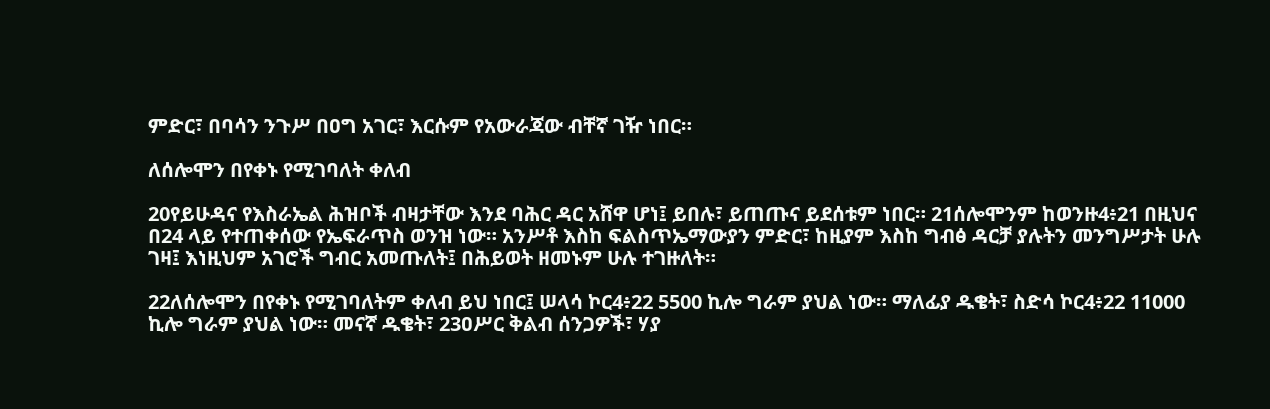ምድር፣ በባሳን ንጉሥ በዐግ አገር፣ እርሱም የአውራጃው ብቸኛ ገዥ ነበር።

ለሰሎሞን በየቀኑ የሚገባለት ቀለብ

20የይሁዳና የእስራኤል ሕዝቦች ብዛታቸው እንደ ባሕር ዳር አሸዋ ሆነ፤ ይበሉ፣ ይጠጡና ይደሰቱም ነበር። 21ሰሎሞንም ከወንዙ4፥21 በዚህና በ24 ላይ የተጠቀሰው የኤፍራጥስ ወንዝ ነው። አንሥቶ እስከ ፍልስጥኤማውያን ምድር፣ ከዚያም እስከ ግብፅ ዳርቻ ያሉትን መንግሥታት ሁሉ ገዛ፤ እነዚህም አገሮች ግብር አመጡለት፤ በሕይወት ዘመኑም ሁሉ ተገዙለት።

22ለሰሎሞን በየቀኑ የሚገባለትም ቀለብ ይህ ነበር፤ ሠላሳ ኮር4፥22 5500 ኪሎ ግራም ያህል ነው። ማለፊያ ዱቄት፣ ስድሳ ኮር4፥22 11000 ኪሎ ግራም ያህል ነው። መናኛ ዱቄት፣ 23ዐሥር ቅልብ ሰንጋዎች፣ ሃያ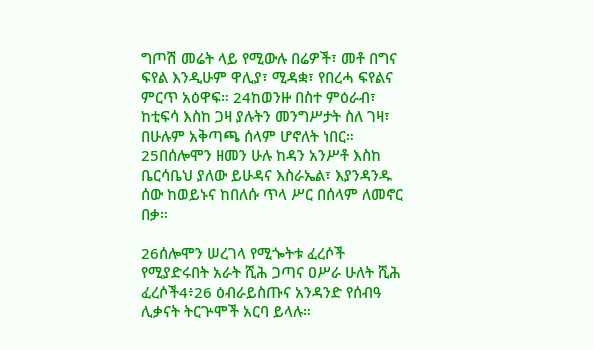ግጦሽ መሬት ላይ የሚውሉ በሬዎች፣ መቶ በግና ፍየል እንዲሁም ዋሊያ፣ ሚዳቋ፣ የበረሓ ፍየልና ምርጥ አዕዋፍ። 24ከወንዙ በስተ ምዕራብ፣ ከቲፍሳ እስከ ጋዛ ያሉትን መንግሥታት ስለ ገዛ፣ በሁሉም አቅጣጫ ሰላም ሆኖለት ነበር። 25በሰሎሞን ዘመን ሁሉ ከዳን አንሥቶ እስከ ቤርሳቤህ ያለው ይሁዳና እስራኤል፣ እያንዳንዱ ሰው ከወይኑና ከበለሱ ጥላ ሥር በሰላም ለመኖር በቃ።

26ሰሎሞን ሠረገላ የሚጐትቱ ፈረሶች የሚያድሩበት አራት ሺሕ ጋጣና ዐሥራ ሁለት ሺሕ ፈረሶች4፥26 ዕብራይስጡና አንዳንድ የሰብዓ ሊቃናት ትርጕሞች አርባ ይላሉ።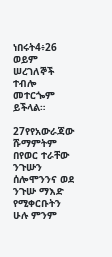ነበሩት4፥26 ወይም ሠረገለኞች ተብሎ መተርጐም ይችላል።

27የየአውራጃው ሹማምትም በየወር ተራቸው ንጉሡን ሰሎሞንንና ወደ ንጉሡ ማእድ የሚቀርቡትን ሁሉ ምንም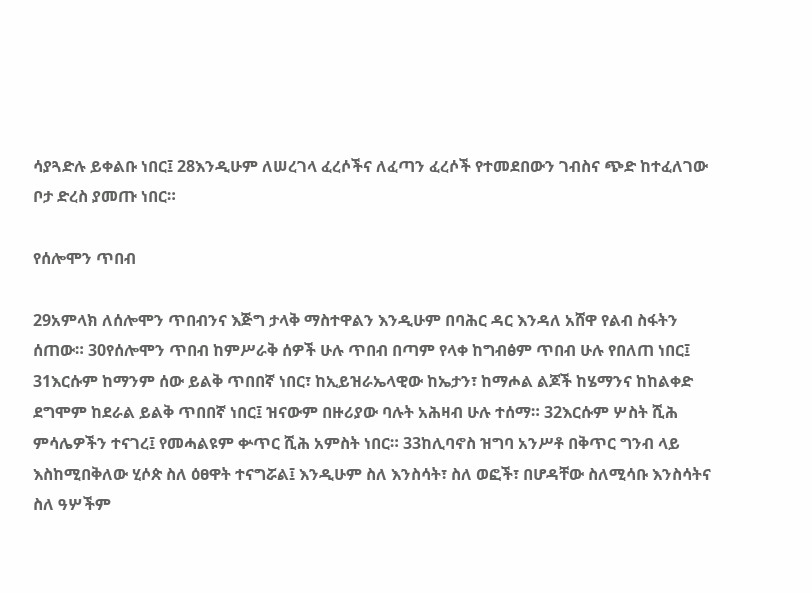ሳያጓድሉ ይቀልቡ ነበር፤ 28እንዲሁም ለሠረገላ ፈረሶችና ለፈጣን ፈረሶች የተመደበውን ገብስና ጭድ ከተፈለገው ቦታ ድረስ ያመጡ ነበር።

የሰሎሞን ጥበብ

29አምላክ ለሰሎሞን ጥበብንና እጅግ ታላቅ ማስተዋልን እንዲሁም በባሕር ዳር እንዳለ አሸዋ የልብ ስፋትን ሰጠው። 30የሰሎሞን ጥበብ ከምሥራቅ ሰዎች ሁሉ ጥበብ በጣም የላቀ ከግብፅም ጥበብ ሁሉ የበለጠ ነበር፤ 31እርሱም ከማንም ሰው ይልቅ ጥበበኛ ነበር፣ ከኢይዝራኤላዊው ከኤታን፣ ከማሖል ልጆች ከሄማንና ከከልቀድ ደግሞም ከደራል ይልቅ ጥበበኛ ነበር፤ ዝናውም በዙሪያው ባሉት አሕዛብ ሁሉ ተሰማ። 32እርሱም ሦስት ሺሕ ምሳሌዎችን ተናገረ፤ የመሓልዩም ቍጥር ሺሕ አምስት ነበር። 33ከሊባኖስ ዝግባ አንሥቶ በቅጥር ግንብ ላይ እስከሚበቅለው ሂሶጵ ስለ ዕፀዋት ተናግሯል፤ እንዲሁም ስለ እንስሳት፣ ስለ ወፎች፣ በሆዳቸው ስለሚሳቡ እንስሳትና ስለ ዓሦችም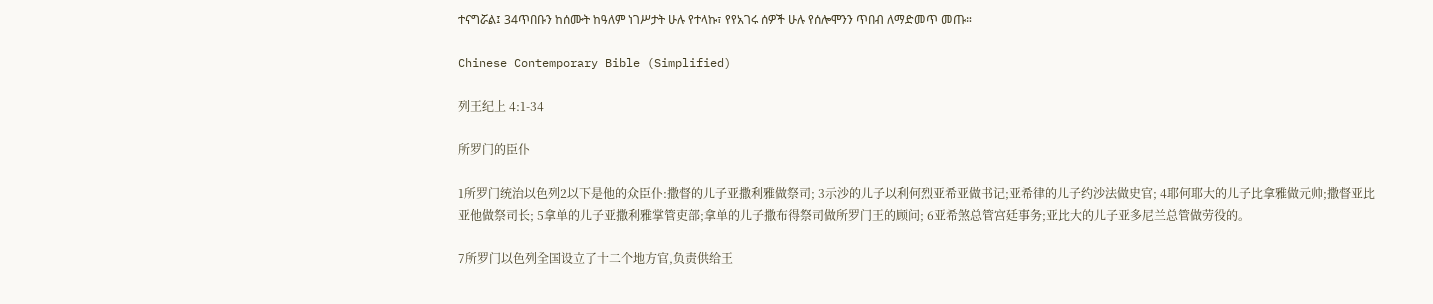ተናግሯል፤ 34ጥበቡን ከሰሙት ከዓለም ነገሥታት ሁሉ የተላኩ፣ የየአገሩ ሰዎች ሁሉ የሰሎሞንን ጥበብ ለማድመጥ መጡ።

Chinese Contemporary Bible (Simplified)

列王纪上 4:1-34

所罗门的臣仆

1所罗门统治以色列2以下是他的众臣仆:撒督的儿子亚撒利雅做祭司; 3示沙的儿子以利何烈亚希亚做书记;亚希律的儿子约沙法做史官; 4耶何耶大的儿子比拿雅做元帅;撒督亚比亚他做祭司长; 5拿单的儿子亚撒利雅掌管吏部;拿单的儿子撒布得祭司做所罗门王的顾问; 6亚希煞总管宫廷事务;亚比大的儿子亚多尼兰总管做劳役的。

7所罗门以色列全国设立了十二个地方官,负责供给王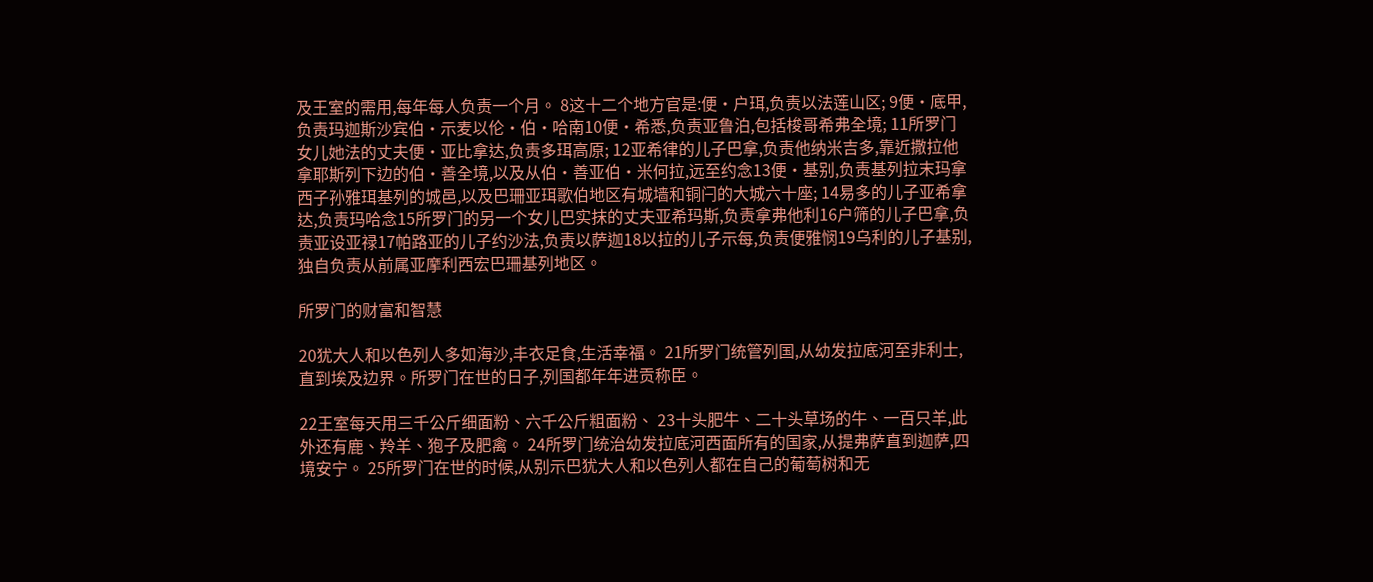及王室的需用,每年每人负责一个月。 8这十二个地方官是:便·户珥,负责以法莲山区; 9便·底甲,负责玛迦斯沙宾伯·示麦以伦·伯·哈南10便·希悉,负责亚鲁泊,包括梭哥希弗全境; 11所罗门女儿她法的丈夫便·亚比拿达,负责多珥高原; 12亚希律的儿子巴拿,负责他纳米吉多,靠近撒拉他拿耶斯列下边的伯·善全境,以及从伯·善亚伯·米何拉,远至约念13便·基别,负责基列拉末玛拿西子孙雅珥基列的城邑,以及巴珊亚珥歌伯地区有城墙和铜闩的大城六十座; 14易多的儿子亚希拿达,负责玛哈念15所罗门的另一个女儿巴实抹的丈夫亚希玛斯,负责拿弗他利16户筛的儿子巴拿,负责亚设亚禄17帕路亚的儿子约沙法,负责以萨迦18以拉的儿子示每,负责便雅悯19乌利的儿子基别,独自负责从前属亚摩利西宏巴珊基列地区。

所罗门的财富和智慧

20犹大人和以色列人多如海沙,丰衣足食,生活幸福。 21所罗门统管列国,从幼发拉底河至非利士,直到埃及边界。所罗门在世的日子,列国都年年进贡称臣。

22王室每天用三千公斤细面粉、六千公斤粗面粉、 23十头肥牛、二十头草场的牛、一百只羊,此外还有鹿、羚羊、狍子及肥禽。 24所罗门统治幼发拉底河西面所有的国家,从提弗萨直到迦萨,四境安宁。 25所罗门在世的时候,从别示巴犹大人和以色列人都在自己的葡萄树和无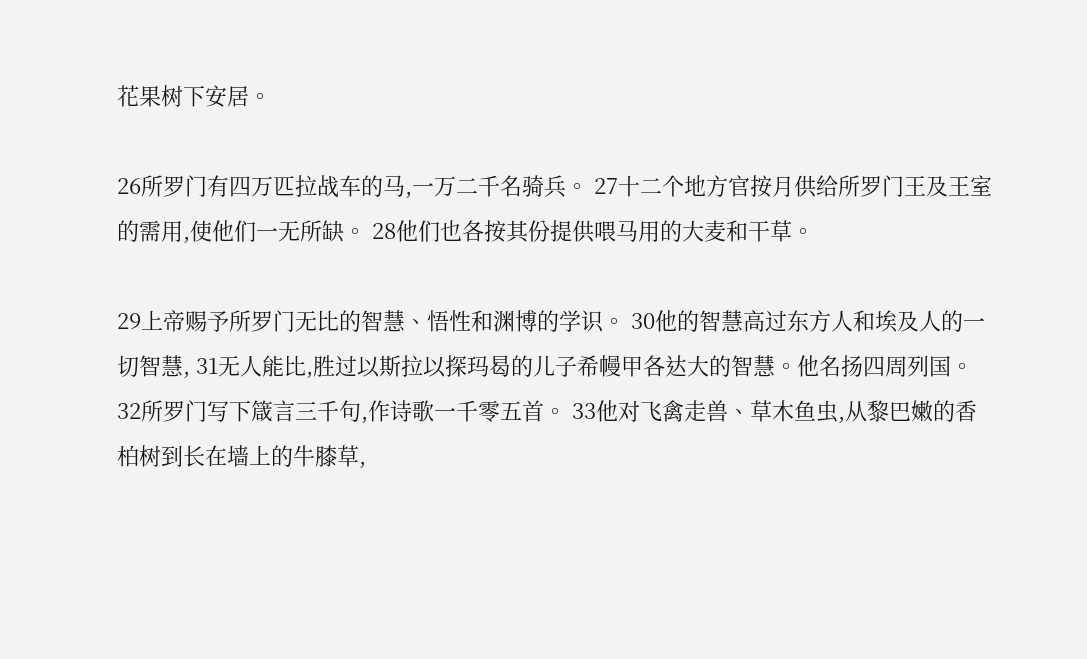花果树下安居。

26所罗门有四万匹拉战车的马,一万二千名骑兵。 27十二个地方官按月供给所罗门王及王室的需用,使他们一无所缺。 28他们也各按其份提供喂马用的大麦和干草。

29上帝赐予所罗门无比的智慧、悟性和渊博的学识。 30他的智慧高过东方人和埃及人的一切智慧, 31无人能比,胜过以斯拉以探玛曷的儿子希幔甲各达大的智慧。他名扬四周列国。 32所罗门写下箴言三千句,作诗歌一千零五首。 33他对飞禽走兽、草木鱼虫,从黎巴嫩的香柏树到长在墙上的牛膝草,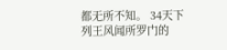都无所不知。 34天下列王风闻所罗门的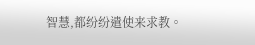智慧,都纷纷遣使来求教。